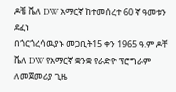ዶቼ ቬለ DW አማርኛ ከተመሰረተ 60 ኛ ዓመቱን ደፈነ
በጎርጎረሳዉያኑ መጋቢት15 ቀን 1965 ዓ.ም ዶቸ ቬለ DW የአማርኛ ቋንቋ የራድዮ ፕሮግራም ለመጀመሪያ ጊዜ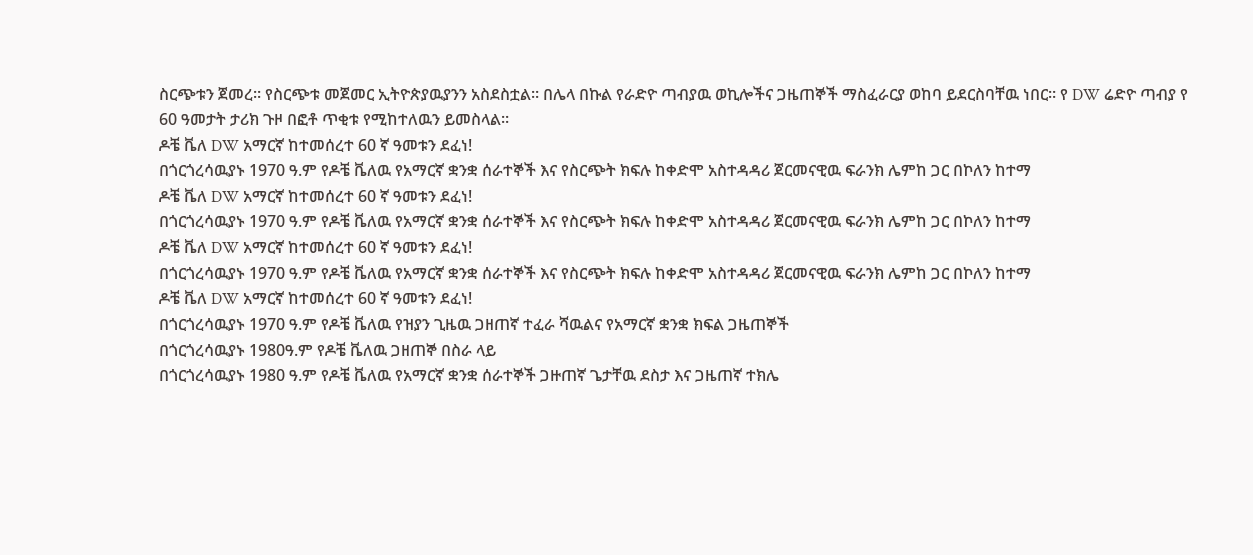ስርጭቱን ጀመረ። የስርጭቱ መጀመር ኢትዮጵያዉያንን አስደስቷል። በሌላ በኩል የራድዮ ጣብያዉ ወኪሎችና ጋዜጠኞች ማስፈራርያ ወከባ ይደርስባቸዉ ነበር። የ DW ሬድዮ ጣብያ የ 60 ዓመታት ታሪክ ጉዞ በፎቶ ጥቂቱ የሚከተለዉን ይመስላል።
ዶቼ ቬለ DW አማርኛ ከተመሰረተ 60 ኛ ዓመቱን ደፈነ!
በጎርጎረሳዉያኑ 1970 ዓ.ም የዶቼ ቬለዉ የአማርኛ ቋንቋ ሰራተኞች እና የስርጭት ክፍሉ ከቀድሞ አስተዳዳሪ ጀርመናዊዉ ፍራንክ ሌምከ ጋር በኮለን ከተማ
ዶቼ ቬለ DW አማርኛ ከተመሰረተ 60 ኛ ዓመቱን ደፈነ!
በጎርጎረሳዉያኑ 1970 ዓ.ም የዶቼ ቬለዉ የአማርኛ ቋንቋ ሰራተኞች እና የስርጭት ክፍሉ ከቀድሞ አስተዳዳሪ ጀርመናዊዉ ፍራንክ ሌምከ ጋር በኮለን ከተማ
ዶቼ ቬለ DW አማርኛ ከተመሰረተ 60 ኛ ዓመቱን ደፈነ!
በጎርጎረሳዉያኑ 1970 ዓ.ም የዶቼ ቬለዉ የአማርኛ ቋንቋ ሰራተኞች እና የስርጭት ክፍሉ ከቀድሞ አስተዳዳሪ ጀርመናዊዉ ፍራንክ ሌምከ ጋር በኮለን ከተማ
ዶቼ ቬለ DW አማርኛ ከተመሰረተ 60 ኛ ዓመቱን ደፈነ!
በጎርጎረሳዉያኑ 1970 ዓ.ም የዶቼ ቬለዉ የዝያን ጊዜዉ ጋዘጠኛ ተፈራ ሻዉልና የአማርኛ ቋንቋ ክፍል ጋዜጠኞች
በጎርጎረሳዉያኑ 1980ዓ.ም የዶቼ ቬለዉ ጋዘጠኞ በስራ ላይ
በጎርጎረሳዉያኑ 1980 ዓ.ም የዶቼ ቬለዉ የአማርኛ ቋንቋ ሰራተኞች ጋዙጠኛ ጌታቸዉ ደስታ እና ጋዜጠኛ ተክሌ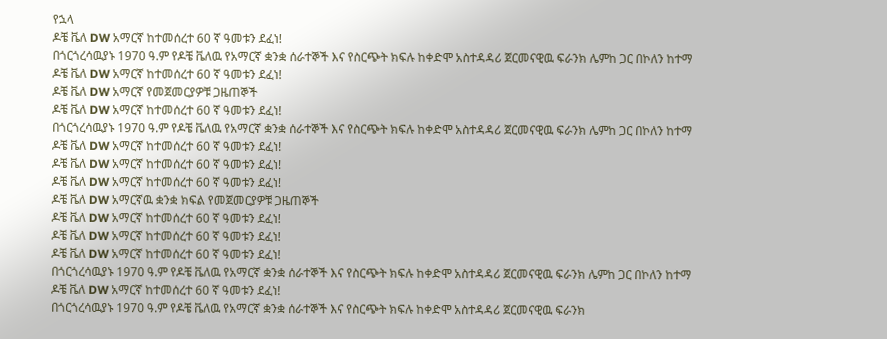የኋላ
ዶቼ ቬለ DW አማርኛ ከተመሰረተ 60 ኛ ዓመቱን ደፈነ!
በጎርጎረሳዉያኑ 1970 ዓ.ም የዶቼ ቬለዉ የአማርኛ ቋንቋ ሰራተኞች እና የስርጭት ክፍሉ ከቀድሞ አስተዳዳሪ ጀርመናዊዉ ፍራንክ ሌምከ ጋር በኮለን ከተማ
ዶቼ ቬለ DW አማርኛ ከተመሰረተ 60 ኛ ዓመቱን ደፈነ!
ዶቼ ቬለ DW አማርኛ የመጀመርያዎቹ ጋዜጠኞች
ዶቼ ቬለ DW አማርኛ ከተመሰረተ 60 ኛ ዓመቱን ደፈነ!
በጎርጎረሳዉያኑ 1970 ዓ.ም የዶቼ ቬለዉ የአማርኛ ቋንቋ ሰራተኞች እና የስርጭት ክፍሉ ከቀድሞ አስተዳዳሪ ጀርመናዊዉ ፍራንክ ሌምከ ጋር በኮለን ከተማ
ዶቼ ቬለ DW አማርኛ ከተመሰረተ 60 ኛ ዓመቱን ደፈነ!
ዶቼ ቬለ DW አማርኛ ከተመሰረተ 60 ኛ ዓመቱን ደፈነ!
ዶቼ ቬለ DW አማርኛ ከተመሰረተ 60 ኛ ዓመቱን ደፈነ!
ዶቼ ቬለ DW አማርኛዉ ቋንቋ ክፍል የመጀመርያዎቹ ጋዜጠኞች
ዶቼ ቬለ DW አማርኛ ከተመሰረተ 60 ኛ ዓመቱን ደፈነ!
ዶቼ ቬለ DW አማርኛ ከተመሰረተ 60 ኛ ዓመቱን ደፈነ!
ዶቼ ቬለ DW አማርኛ ከተመሰረተ 60 ኛ ዓመቱን ደፈነ!
በጎርጎረሳዉያኑ 1970 ዓ.ም የዶቼ ቬለዉ የአማርኛ ቋንቋ ሰራተኞች እና የስርጭት ክፍሉ ከቀድሞ አስተዳዳሪ ጀርመናዊዉ ፍራንክ ሌምከ ጋር በኮለን ከተማ
ዶቼ ቬለ DW አማርኛ ከተመሰረተ 60 ኛ ዓመቱን ደፈነ!
በጎርጎረሳዉያኑ 1970 ዓ.ም የዶቼ ቬለዉ የአማርኛ ቋንቋ ሰራተኞች እና የስርጭት ክፍሉ ከቀድሞ አስተዳዳሪ ጀርመናዊዉ ፍራንክ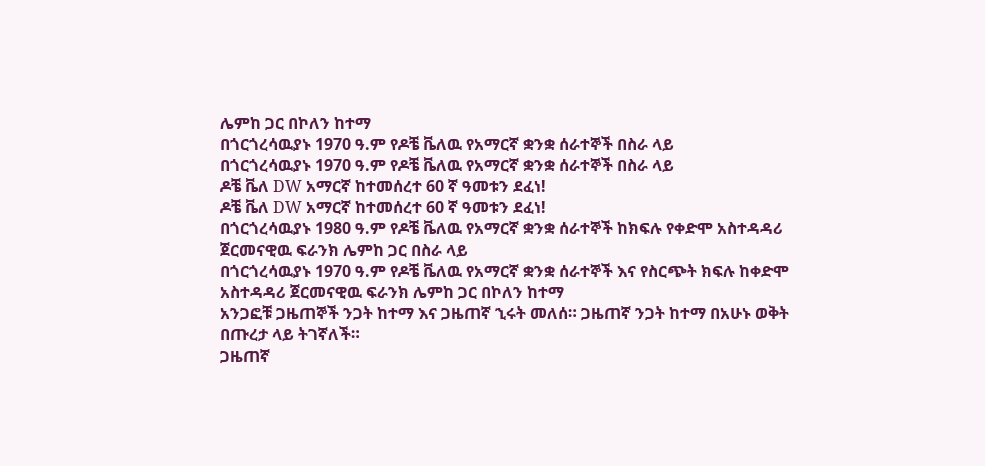ሌምከ ጋር በኮለን ከተማ
በጎርጎረሳዉያኑ 1970 ዓ.ም የዶቼ ቬለዉ የአማርኛ ቋንቋ ሰራተኞች በስራ ላይ
በጎርጎረሳዉያኑ 1970 ዓ.ም የዶቼ ቬለዉ የአማርኛ ቋንቋ ሰራተኞች በስራ ላይ
ዶቼ ቬለ DW አማርኛ ከተመሰረተ 60 ኛ ዓመቱን ደፈነ!
ዶቼ ቬለ DW አማርኛ ከተመሰረተ 60 ኛ ዓመቱን ደፈነ!
በጎርጎረሳዉያኑ 1980 ዓ.ም የዶቼ ቬለዉ የአማርኛ ቋንቋ ሰራተኞች ከክፍሉ የቀድሞ አስተዳዳሪ ጀርመናዊዉ ፍራንክ ሌምከ ጋር በስራ ላይ
በጎርጎረሳዉያኑ 1970 ዓ.ም የዶቼ ቬለዉ የአማርኛ ቋንቋ ሰራተኞች እና የስርጭት ክፍሉ ከቀድሞ አስተዳዳሪ ጀርመናዊዉ ፍራንክ ሌምከ ጋር በኮለን ከተማ
አንጋፎቹ ጋዜጠኞች ንጋት ከተማ እና ጋዜጠኛ ኂሩት መለሰ። ጋዜጠኛ ንጋት ከተማ በአሁኑ ወቅት በጡረታ ላይ ትገኛለች።
ጋዜጠኛ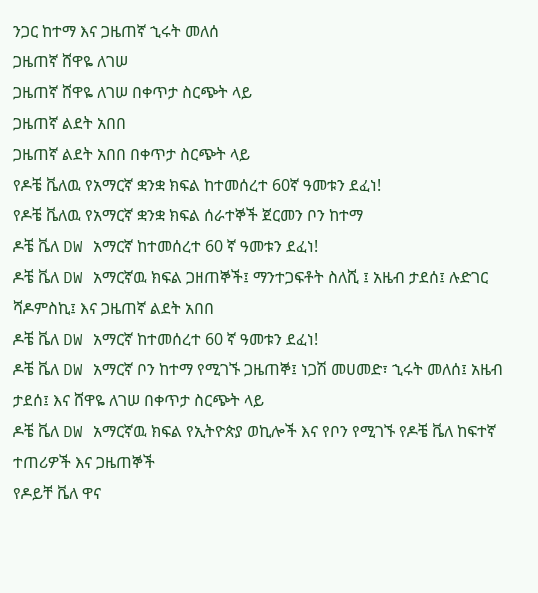ንጋር ከተማ እና ጋዜጠኛ ኂሩት መለሰ
ጋዜጠኛ ሸዋዬ ለገሠ
ጋዜጠኛ ሸዋዬ ለገሠ በቀጥታ ስርጭት ላይ
ጋዜጠኛ ልደት አበበ
ጋዜጠኛ ልደት አበበ በቀጥታ ስርጭት ላይ
የዶቼ ቬለዉ የአማርኛ ቋንቋ ክፍል ከተመሰረተ 60ኛ ዓመቱን ደፈነ!
የዶቼ ቬለዉ የአማርኛ ቋንቋ ክፍል ሰራተኞች ጀርመን ቦን ከተማ
ዶቼ ቬለ DW አማርኛ ከተመሰረተ 60 ኛ ዓመቱን ደፈነ!
ዶቼ ቬለ DW አማርኛዉ ክፍል ጋዘጠኞች፤ ማንተጋፍቶት ስለሺ ፤ አዜብ ታደሰ፤ ሉድገር ሻዶምስኪ፤ እና ጋዜጠኛ ልደት አበበ
ዶቼ ቬለ DW አማርኛ ከተመሰረተ 60 ኛ ዓመቱን ደፈነ!
ዶቼ ቬለ DW አማርኛ ቦን ከተማ የሚገኙ ጋዜጠኞ፤ ነጋሽ መሀመድ፣ ኂሩት መለሰ፤ አዜብ ታደሰ፤ እና ሸዋዬ ለገሠ በቀጥታ ስርጭት ላይ
ዶቼ ቬለ DW አማርኛዉ ክፍል የኢትዮጵያ ወኪሎች እና የቦን የሚገኙ የዶቼ ቬለ ከፍተኛ ተጠሪዎች እና ጋዜጠኞች
የዶይቸ ቬለ ዋና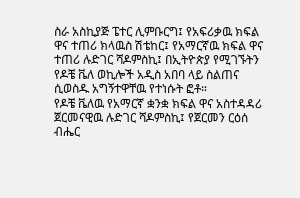ስራ አስኪያጅ ፔተር ሊምቡርግ፤ የአፍሪቃዉ ክፍል ዋና ተጠሪ ክላዉስ ሽቴከር፤ የአማርኛዉ ክፍል ዋና ተጠሪ ሉድገር ሻዶምስኪ፤ በኢትዮጵያ የሚገኙትን የዶቼ ቬለ ወኪሎች አዲስ አበባ ላይ ስልጠና ሲወስዱ አግኝተዋቸዉ የተነሱት ፎቶ።
የዶቼ ቬለዉ የአማርኛ ቋንቋ ክፍል ዋና አስተዳዳሪ ጀርመናዊዉ ሉድገር ሻዶምስኪ፤ የጀርመን ርዕሰ ብሔር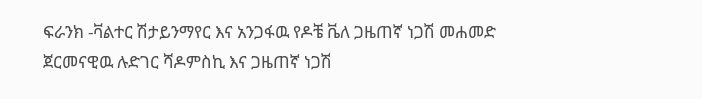ፍራንክ -ቫልተር ሽታይንማየር እና አንጋፋዉ የዶቼ ቬለ ጋዜጠኛ ነጋሽ መሐመድ
ጀርመናዊዉ ሉድገር ሻዶምስኪ እና ጋዜጠኛ ነጋሽ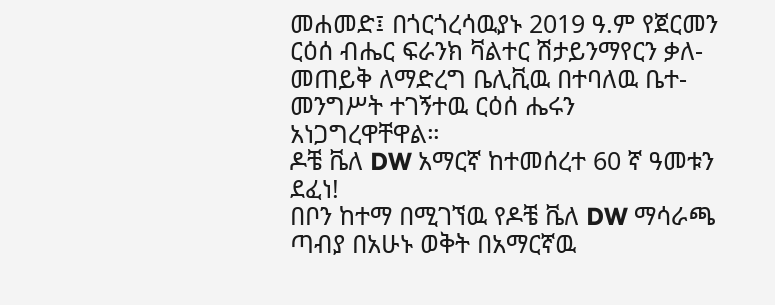መሐመድ፤ በጎርጎረሳዉያኑ 2019 ዓ.ም የጀርመን ርዕሰ ብሔር ፍራንክ ቫልተር ሽታይንማየርን ቃለ-መጠይቅ ለማድረግ ቤሊቪዉ በተባለዉ ቤተ-መንግሥት ተገኝተዉ ርዕሰ ሔሩን አነጋግረዋቸዋል።
ዶቼ ቬለ DW አማርኛ ከተመሰረተ 60 ኛ ዓመቱን ደፈነ!
በቦን ከተማ በሚገኘዉ የዶቼ ቬለ DW ማሳራጫ ጣብያ በአሁኑ ወቅት በአማርኛዉ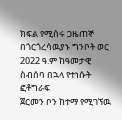ክፍል የሚሰሩ ጋዜጠኞ በጎርጎረሳዉያኑ ግንቦት ወር 2022 ዓ.ም ከዓመታዊ ስብሰባ በኋላ የተነሱት ፎቶግራፍ
ጀርመን ቦን ከተማ የሚገኘዉ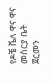የዶቼ ቬለ ዋና ዋና መስርያ ቤት
ጀርመን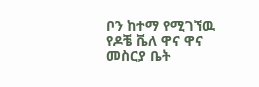ቦን ከተማ የሚገኘዉ የዶቼ ቬለ ዋና ዋና መስርያ ቤት